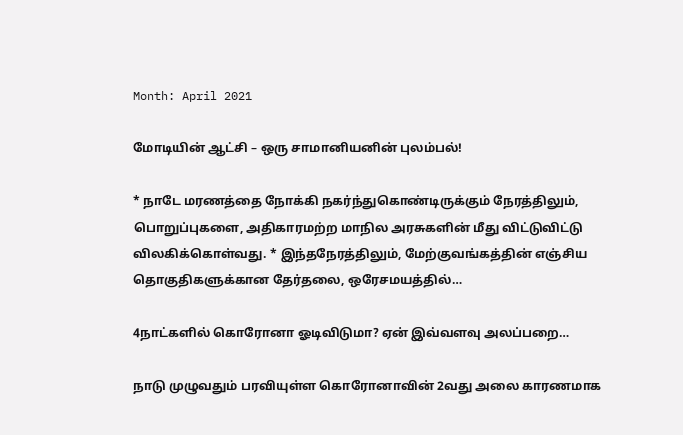Month: April 2021

மோடியின் ஆட்சி – ஒரு சாமானியனின் புலம்பல்!

* நாடே மரணத்தை நோக்கி நகர்ந்துகொண்டிருக்கும் நேரத்திலும், பொறுப்புகளை, அதிகாரமற்ற மாநில அரசுகளின் மீது விட்டுவிட்டு விலகிக்கொள்வது. * இந்தநேரத்திலும், மேற்குவங்கத்தின் எஞ்சிய தொகுதிகளுக்கான தேர்தலை, ஒரேசமயத்தில்…

4நாட்களில் கொரோனா ஓடிவிடுமா? ஏன் இவ்வளவு அலப்பறை…

நாடு முழுவதும் பரவியுள்ள கொரோனாவின் 2வது அலை காரணமாக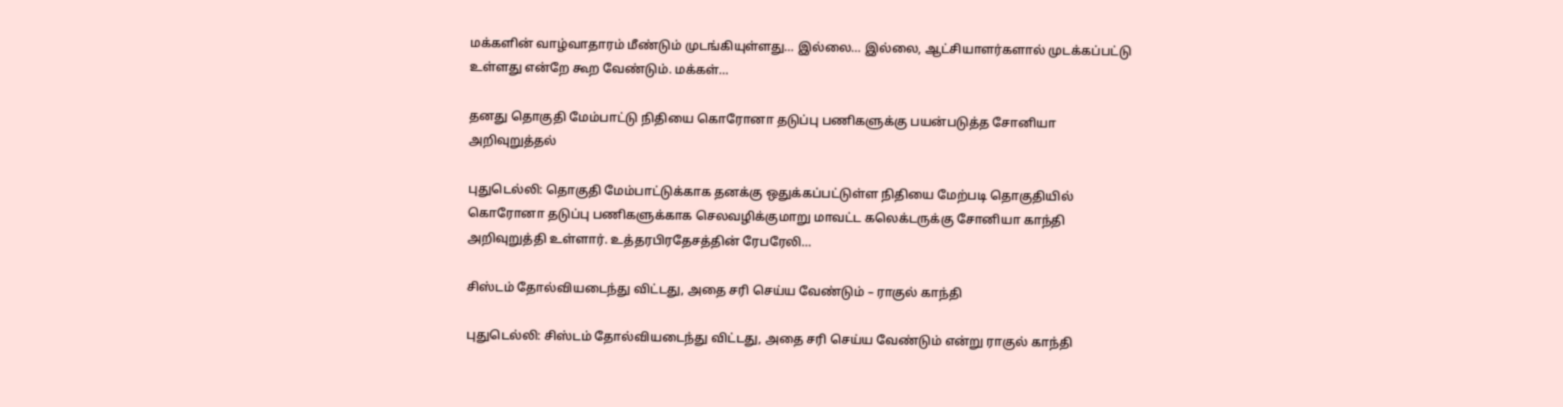மக்களின் வாழ்வாதாரம் மீண்டும் முடங்கியுள்ளது… இல்லை… இல்லை, ஆட்சியாளர்களால் முடக்கப்பட்டு உள்ளது என்றே கூற வேண்டும். மக்கள்…

தனது தொகுதி மேம்பாட்டு நிதியை கொரோனா தடுப்பு பணிகளுக்கு பயன்படுத்த சோனியா அறிவுறுத்தல்

புதுடெல்லி: தொகுதி மேம்பாட்டுக்காக தனக்கு ஒதுக்கப்பட்டுள்ள நிதியை மேற்படி தொகுதியில் கொரோனா தடுப்பு பணிகளுக்காக செலவழிக்குமாறு மாவட்ட கலெக்டருக்கு சோனியா காந்தி அறிவுறுத்தி உள்ளார். உத்தரபிரதேசத்தின் ரேபரேலி…

சிஸ்டம் தோல்வியடைந்து விட்டது, அதை சரி செய்ய வேண்டும் – ராகுல் காந்தி

புதுடெல்லி: சிஸ்டம் தோல்வியடைந்து விட்டது, அதை சரி செய்ய வேண்டும் என்று ராகுல் காந்தி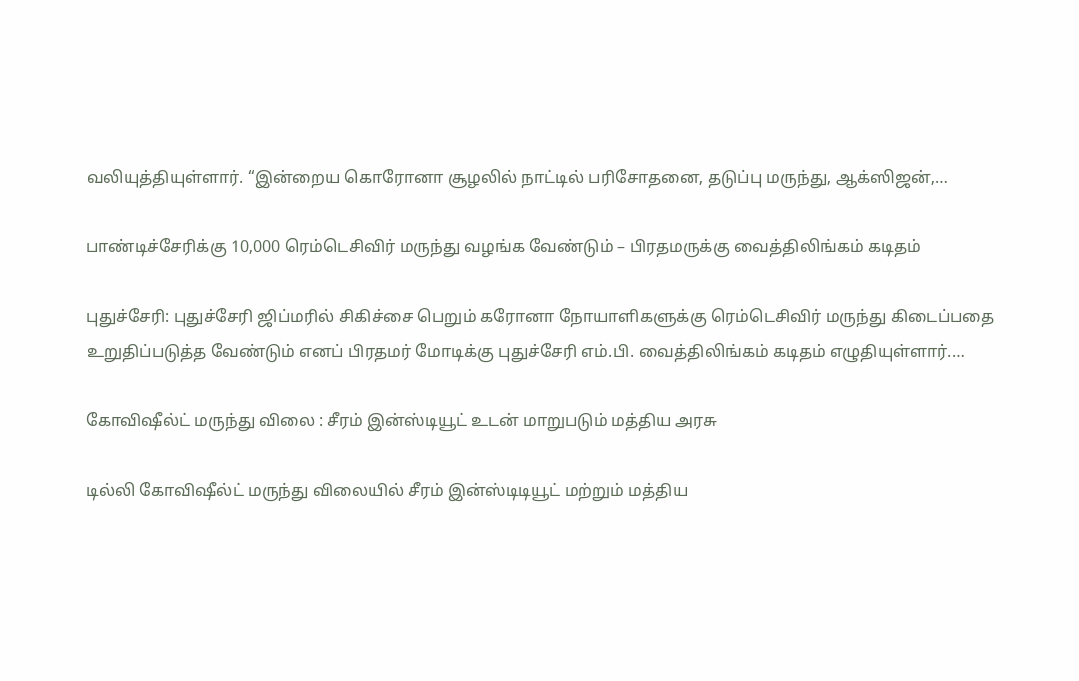வலியுத்தியுள்ளார். “இன்றைய கொரோனா சூழலில் நாட்டில் பரிசோதனை, தடுப்பு மருந்து, ஆக்ஸிஜன்,…

பாண்டிச்சேரிக்கு 10,000 ரெம்டெசிவிர் மருந்து வழங்க வேண்டும் – பிரதமருக்கு வைத்திலிங்கம் கடிதம்

புதுச்சேரி: புதுச்சேரி ஜிப்மரில் சிகிச்சை பெறும் கரோனா நோயாளிகளுக்கு ரெம்டெசிவிர் மருந்து கிடைப்பதை உறுதிப்படுத்த வேண்டும் எனப் பிரதமர் மோடிக்கு புதுச்சேரி எம்.பி. வைத்திலிங்கம் கடிதம் எழுதியுள்ளார்.…

கோவிஷீல்ட் மருந்து விலை : சீரம் இன்ஸ்டியூட் உடன் மாறுபடும் மத்திய அரசு

டில்லி கோவிஷீல்ட் மருந்து விலையில் சீரம் இன்ஸ்டிடியூட் மற்றும் மத்திய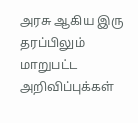அரசு ஆகிய இரு தரப்பிலும் மாறுபட்ட அறிவிப்புக்கள்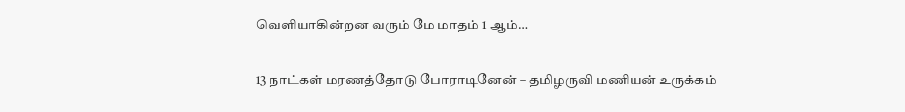வெளியாகின்றன வரும் மே மாதம் 1 ஆம்…

13 நாட்கள் மரணத்தோடு போராடினேன் – தமிழருவி மணியன் உருக்கம்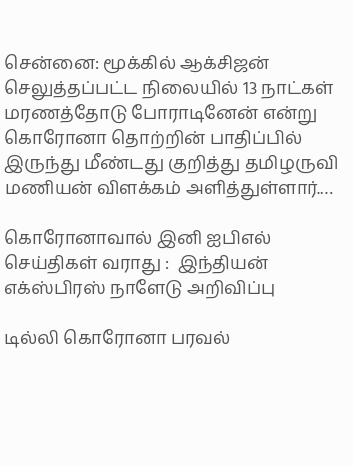சென்னை: மூக்கில் ஆக்சிஜன் செலுத்தப்பட்ட நிலையில் 13 நாட்கள் மரணத்தோடு போராடினேன் என்று கொரோனா தொற்றின் பாதிப்பில் இருந்து மீண்டது குறித்து தமிழருவி மணியன் விளக்கம் அளித்துள்ளார்.…

கொரோனாவால் இனி ஐபிஎல் செய்திகள் வராது :  இந்தியன் எக்ஸ்பிரஸ் நாளேடு அறிவிப்பு

டில்லி கொரோனா பரவல்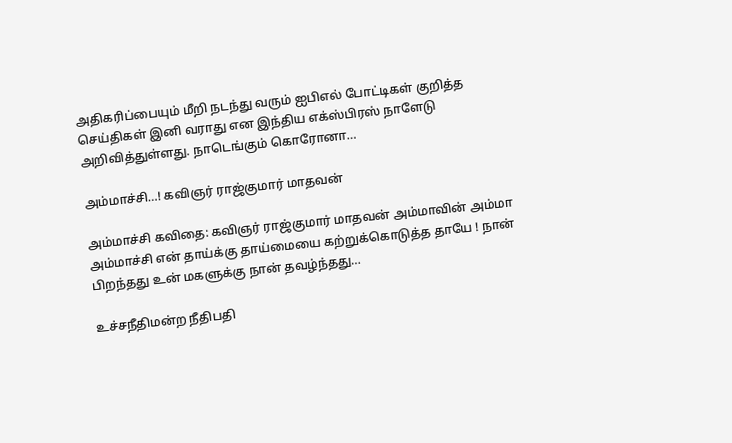அதிகரிப்பையும் மீறி நடந்து வரும் ஐபிஎல் போட்டிகள் குறித்த செய்திகள் இனி வராது என இந்திய எக்ஸ்பிரஸ் நாளேடு அறிவித்துள்ளது. நாடெங்கும் கொரோனா…

அம்மாச்சி…! கவிஞர் ராஜ்குமார் மாதவன்

அம்மாச்சி கவிதை: கவிஞர் ராஜ்குமார் மாதவன் அம்மாவின் அம்மா அம்மாச்சி என் தாய்க்கு தாய்மையை கற்றுக்கொடுத்த தாயே ! நான் பிறந்தது உன் மகளுக்கு நான் தவழ்ந்தது…

உச்சநீதிமன்ற நீதிபதி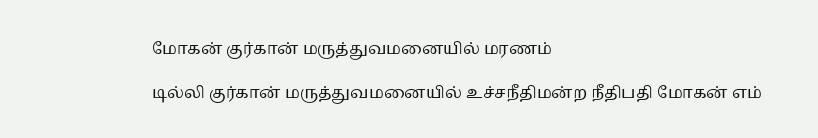மோகன் குர்கான் மருத்துவமனையில் மரணம்

டில்லி குர்கான் மருத்துவமனையில் உச்சநீதிமன்ற நீதிபதி மோகன் எம்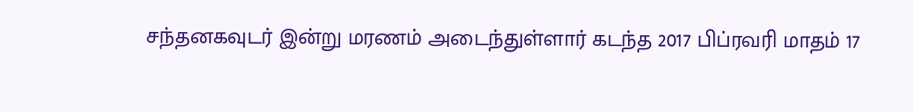சந்தனகவுடர் இன்று மரணம் அடைந்துள்ளார் கடந்த 2017 பிப்ரவரி மாதம் 17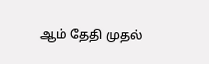ஆம் தேதி முதல்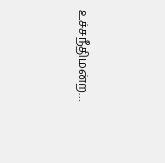உச்சநீதிமன்ற…